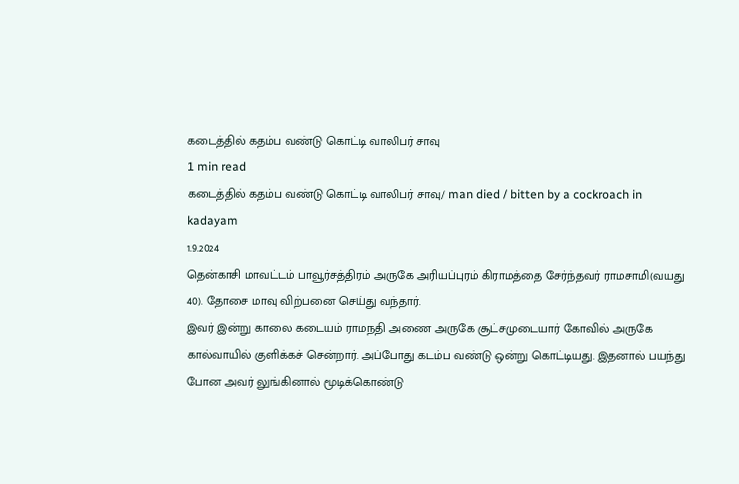கடைத்தில் கதம்ப வண்டு கொட்டி வாலிபர் சாவு
1 min read
கடைத்தில் கதம்ப வண்டு கொட்டி வாலிபர் சாவு/ man died / bitten by a cockroach in kadayam
1.9.2024
தென்காசி மாவட்டம் பாவூர்சத்திரம் அருகே அரியப்புரம் கிராமத்தை சேர்ந்தவர் ராமசாமி(வயது 40). தோசை மாவு விற்பனை செய்து வந்தார்.
இவர் இன்று காலை கடையம் ராமநதி அணை அருகே சூட்சமுடையார் கோவில் அருகே கால்வாயில் குளிக்கச் சென்றார். அப்போது கடம்ப வண்டு ஒன்று கொட்டியது. இதனால் பயந்து போன அவர் லுங்கினால் மூடிக்கொண்டு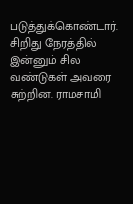படுத்துக்கொண்டார். சிறிது நேரத்தில் இன்னும் சில வண்டுகள் அவரை சுற்றின. ராமசாமி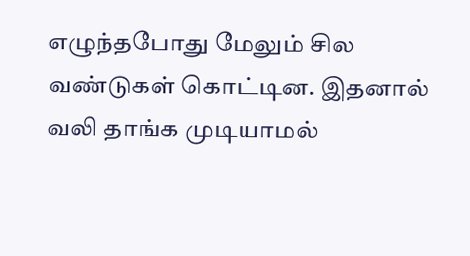எழுந்தபோது மேலும் சில வண்டுகள் கொட்டின. இதனால் வலி தாங்க முடியாமல்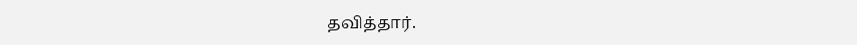தவித்தார்.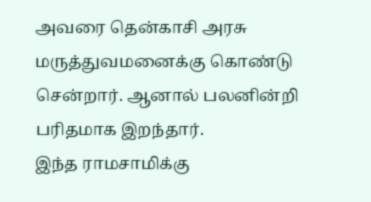அவரை தென்காசி அரசு மருத்துவமனைக்கு கொண்டு சென்றார். ஆனால் பலனின்றி பரிதமாக இறந்தார்.
இந்த ராமசாமிக்கு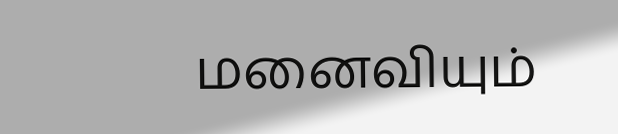மனைவியும்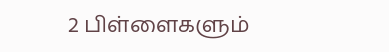2 பிள்ளைகளும்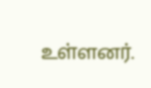உள்ளனர்.